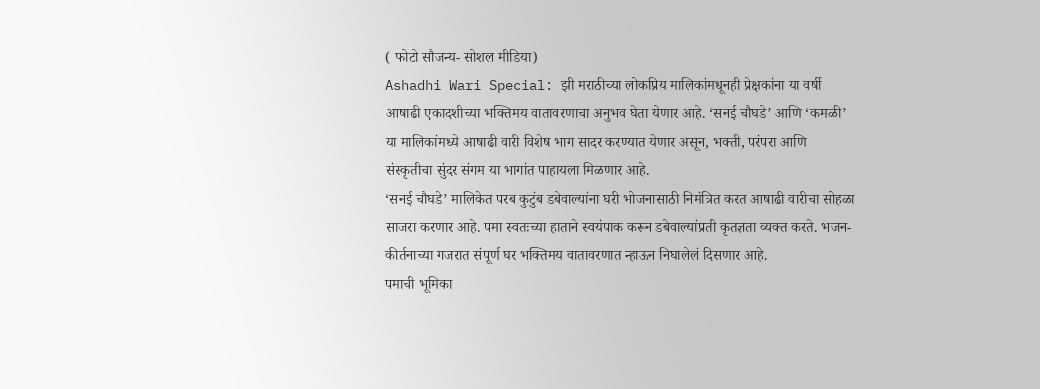( फोटो सौजन्य- सोशल मीडिया)
Ashadhi Wari Special: झी मराठीच्या लोकप्रिय मालिकांमधूनही प्रेक्षकांना या वर्षी आषाढी एकादशीच्या भक्तिमय वातावरणाचा अनुभव घेता येणार आहे. ‘सनई चौघडे’ आणि ‘कमळी’ या मालिकांमध्ये आषाढी वारी विशेष भाग सादर करण्यात येणार असून, भक्ती, परंपरा आणि संस्कृतीचा सुंदर संगम या भागांत पाहायला मिळणार आहे.
‘सनई चौघडे’ मालिकेत परब कुटुंब डबेवाल्यांना घरी भोजनासाठी निमंत्रित करत आषाढी वारीचा सोहळा साजरा करणार आहे. पमा स्वतःच्या हाताने स्वयंपाक करून डबेवाल्यांप्रती कृतज्ञता व्यक्त करते. भजन-कीर्तनाच्या गजरात संपूर्ण घर भक्तिमय वातावरणात न्हाऊन निघालेलं दिसणार आहे.
पमाची भूमिका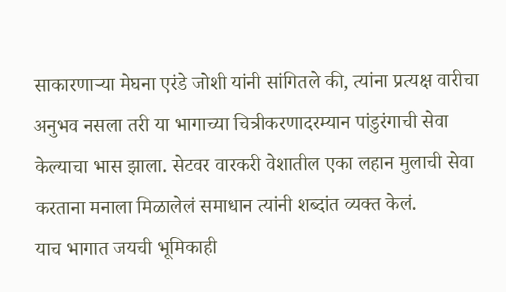साकारणाऱ्या मेघना एरंडे जोशी यांनी सांगितले की, त्यांना प्रत्यक्ष वारीचा अनुभव नसला तरी या भागाच्या चित्रीकरणादरम्यान पांडुरंगाची सेवा केल्याचा भास झाला. सेटवर वारकरी वेशातील एका लहान मुलाची सेवा करताना मनाला मिळालेलं समाधान त्यांनी शब्दांत व्यक्त केलं.
याच भागात जयची भूमिकाही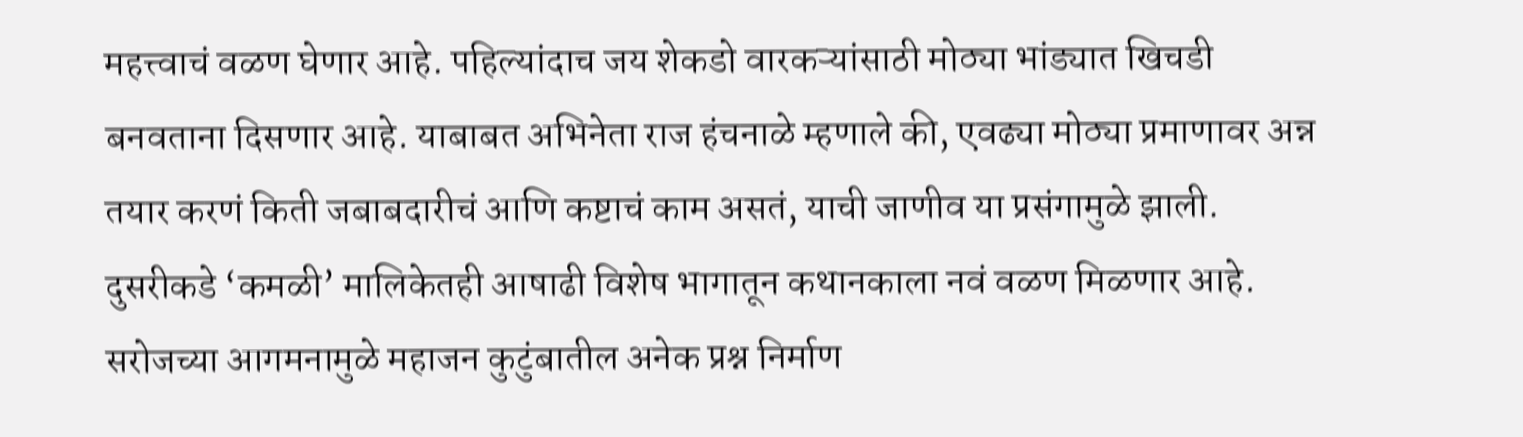महत्त्वाचं वळण घेणार आहे. पहिल्यांदाच जय शेकडो वारकऱ्यांसाठी मोठ्या भांड्यात खिचडी बनवताना दिसणार आहे. याबाबत अभिनेता राज हंचनाळे म्हणाले की, एवढ्या मोठ्या प्रमाणावर अन्न तयार करणं किती जबाबदारीचं आणि कष्टाचं काम असतं, याची जाणीव या प्रसंगामुळे झाली.
दुसरीकडे ‘कमळी’ मालिकेतही आषाढी विशेष भागातून कथानकाला नवं वळण मिळणार आहे. सरोजच्या आगमनामुळे महाजन कुटुंबातील अनेक प्रश्न निर्माण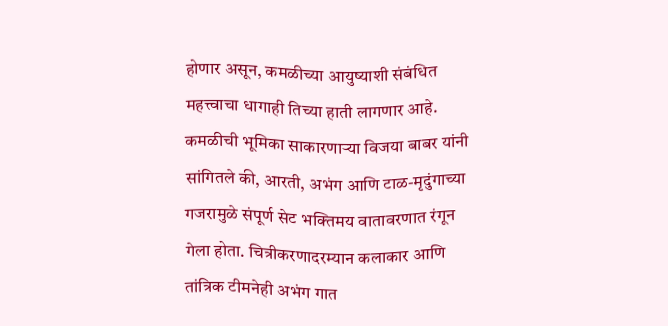होणार असून, कमळीच्या आयुष्याशी संबंधित महत्त्वाचा धागाही तिच्या हाती लागणार आहे.
कमळीची भूमिका साकारणाऱ्या विजया बाबर यांनी सांगितले की, आरती, अभंग आणि टाळ-मृदुंगाच्या गजरामुळे संपूर्ण सेट भक्तिमय वातावरणात रंगून गेला होता. चित्रीकरणादरम्यान कलाकार आणि तांत्रिक टीमनेही अभंग गात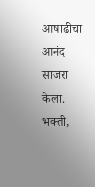आषाढीचा आनंद साजरा केला.
भक्ती,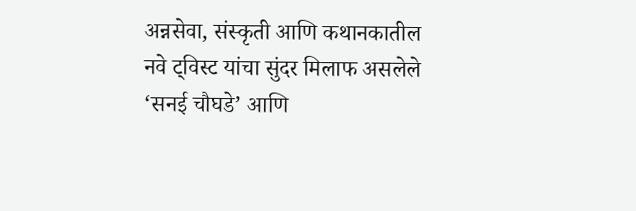अन्नसेवा, संस्कृती आणि कथानकातील नवे ट्विस्ट यांचा सुंदर मिलाफ असलेले ‘सनई चौघडे’ आणि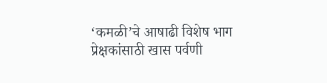‘कमळी’चे आषाढी विशेष भाग प्रेक्षकांसाठी खास पर्वणी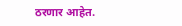ठरणार आहेत.